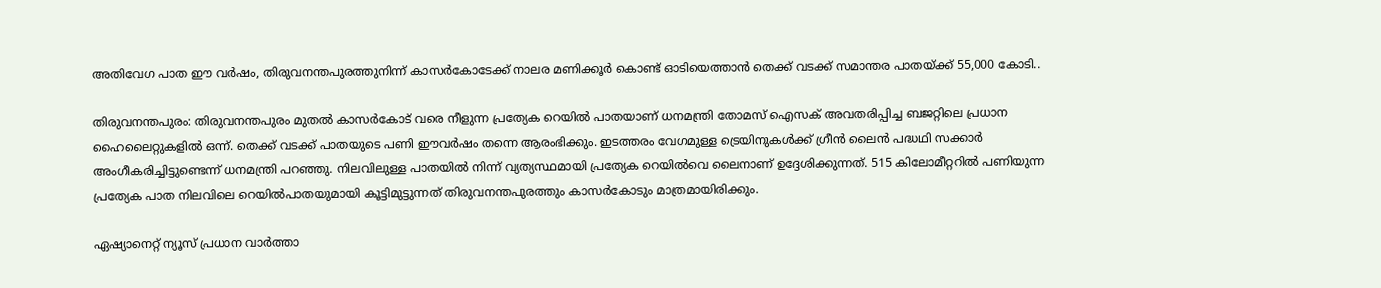അതിവേഗ പാത ഈ വര്‍ഷം, തിരുവനന്തപുരത്തുനിന്ന് കാസര്‍കോടേക്ക് നാലര മണിക്കൂര്‍ കൊണ്ട് ഓടിയെത്താൻ തെക്ക് വടക്ക് സമാന്തര പാതയ്ക്ക് 55,000 കോടി..

തിരുവനന്തപുരം: തിരുവനന്തപുരം മുതൽ കാസര്‍കോട് വരെ നീളുന്ന പ്രത്യേക റെയിൽ പാതയാണ് ധനമന്ത്രി തോമസ് ഐസക് അവതരിപ്പിച്ച ബജറ്റിലെ പ്രധാന ഹൈലൈറ്റുകളിൽ ഒന്ന്. തെക്ക് വടക്ക് പാതയുടെ പണി ഈവര്‍ഷം തന്നെ ആരംഭിക്കും. ഇടത്തരം വേഗമുള്ള ട്രെയിനുകൾക്ക് ഗ്രീൻ ലൈൻ പദ്ധഥി സ‍ക്കാ‍‍ർ അംഗീകരിച്ചിട്ടുണ്ടെന്ന് ധനമന്ത്രി പറഞ്ഞു. നിലവിലുള്ള പാതയിൽ നിന്ന് വ്യത്യസ്ഥമായി പ്രത്യേക റെയിൽവെ ലൈനാണ് ഉദ്ദേശിക്കുന്നത്. 515 കിലോമീറ്റ‌റിൽ പണിയുന്ന പ്രത്യേക പാത നിലവിലെ റെയിൽപാതയുമായി കൂട്ടിമുട്ടുന്നത് തിരുവനന്തപുരത്തും കാസര്‍കോടും മാത്രമായിരിക്കും.

ഏഷ്യാനെറ്റ് ന്യൂസ് പ്രധാന വാർത്താ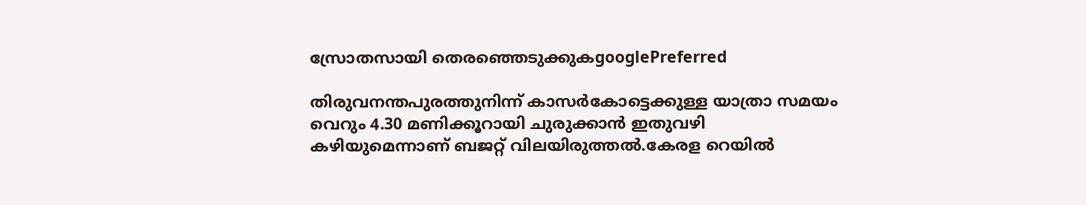സ്രോതസായി തെരഞ്ഞെടുക്കുകgooglePreferred

തിരുവനന്തപുരത്തുനിന്ന് കാസര്‍കോട്ടെക്കുള്ള യാത്രാ സമയം വെറും 4.30 മണിക്കൂറായി ചുരുക്കാൻ ഇതുവഴി കഴിയുമെന്നാണ് ബജറ്റ് വിലയിരുത്തൽ.കേരള റെയിൽ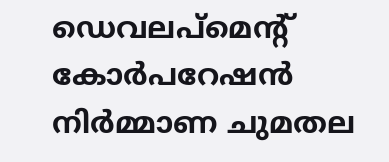ഡെവലപ്മെന്റ് കോർപറേഷൻ നിര്‍മ്മാണ ചുമതല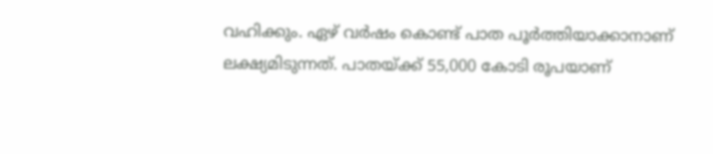വഹിക്കും. ഏഴ് വർഷം കൊണ്ട് പാത പൂർത്തിയാക്കാനാണ് ലക്ഷ്യമിടുന്നത്. പാതയ്ക്ക് 55,000 കോടി രൂപയാണ്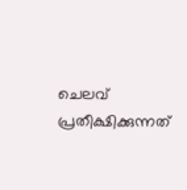ചെലവ് പ്രതീക്ഷിക്കുന്നത്